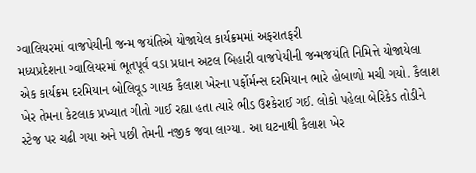ગ્વાલિયરમાં વાજપેયીની જન્મ જયંતિએ યોજાયેલ કાર્યક્રમમાં અફરાતફરી
મધ્યપ્રદેશના ગ્વાલિયરમાં ભૂતપૂર્વ વડા પ્રધાન અટલ બિહારી વાજપેયીની જન્મજયંતિ નિમિત્તે યોજાયેલા એક કાર્યક્રમ દરમિયાન બોલિવૂડ ગાયક કૈલાશ ખેરના પર્ફોર્મન્સ દરમિયાન ભારે હોબાળો મચી ગયો. કૈલાશ ખેર તેમના કેટલાક પ્રખ્યાત ગીતો ગાઈ રહ્યા હતા ત્યારે ભીડ ઉશ્કેરાઈ ગઈ. લોકો પહેલા બેરિકેડ તોડીને સ્ટેજ પર ચઢી ગયા અને પછી તેમની નજીક જવા લાગ્યા. આ ઘટનાથી કૈલાશ ખેર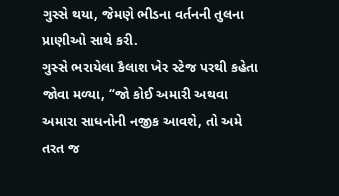ગુસ્સે થયા, જેમણે ભીડના વર્તનની તુલના પ્રાણીઓ સાથે કરી.
ગુસ્સે ભરાયેલા કૈલાશ ખેર સ્ટેજ પરથી કહેતા જોવા મળ્યા, “જો કોઈ અમારી અથવા અમારા સાધનોની નજીક આવશે, તો અમે તરત જ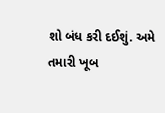શો બંધ કરી દઈશું. અમે તમારી ખૂબ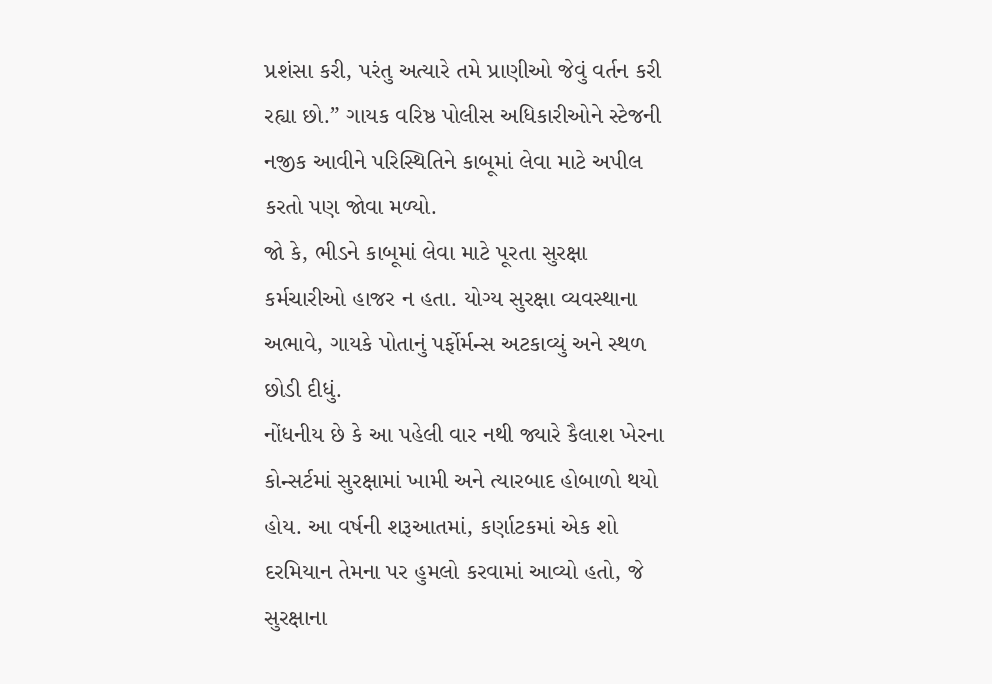પ્રશંસા કરી, પરંતુ અત્યારે તમે પ્રાણીઓ જેવું વર્તન કરી રહ્યા છો.” ગાયક વરિષ્ઠ પોલીસ અધિકારીઓને સ્ટેજની નજીક આવીને પરિસ્થિતિને કાબૂમાં લેવા માટે અપીલ કરતો પણ જોવા મળ્યો.
જો કે, ભીડને કાબૂમાં લેવા માટે પૂરતા સુરક્ષા કર્મચારીઓ હાજર ન હતા. યોગ્ય સુરક્ષા વ્યવસ્થાના અભાવે, ગાયકે પોતાનું પર્ફોર્મન્સ અટકાવ્યું અને સ્થળ છોડી દીધું.
નોંધનીય છે કે આ પહેલી વાર નથી જ્યારે કૈલાશ ખેરના કોન્સર્ટમાં સુરક્ષામાં ખામી અને ત્યારબાદ હોબાળો થયો હોય. આ વર્ષની શરૂઆતમાં, કર્ણાટકમાં એક શો દરમિયાન તેમના પર હુમલો કરવામાં આવ્યો હતો, જે સુરક્ષાના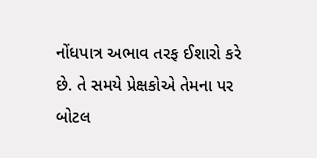નોંધપાત્ર અભાવ તરફ ઈશારો કરે છે. તે સમયે પ્રેક્ષકોએ તેમના પર બોટલ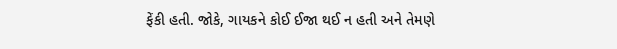ફેંકી હતી. જોકે, ગાયકને કોઈ ઈજા થઈ ન હતી અને તેમણે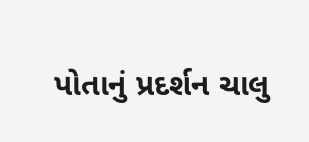પોતાનું પ્રદર્શન ચાલુ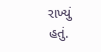રાખ્યું હતું.